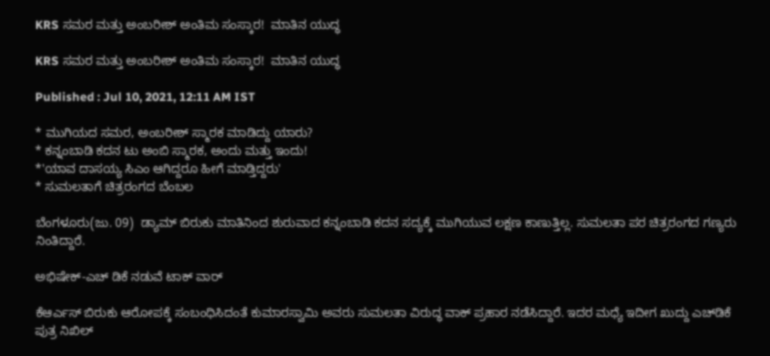KRS ಸಮರ ಮತ್ತು ಅಂಬರೀಶ್ ಅಂತಿಮ ಸಂಸ್ಕಾರ!  ಮಾತಿನ ಯುದ್ಧ

KRS ಸಮರ ಮತ್ತು ಅಂಬರೀಶ್ ಅಂತಿಮ ಸಂಸ್ಕಾರ!  ಮಾತಿನ ಯುದ್ಧ

Published : Jul 10, 2021, 12:11 AM IST

* ಮುಗಿಯದ ಸಮರ, ಅಂಬರೀಶ್ ಸ್ಮಾರಕ ಮಾಡಿದ್ದು ಯಾರು?
* ಕನ್ನಂಬಾಡಿ ಕದನ ಟು ಅಂಬಿ ಸ್ಮಾರಕ, ಅಂದು ಮತ್ತು ಇಂದು!
*'ಯಾವ ದಾಸಯ್ಯ ಸಿಎಂ ಆಗಿದ್ದರೂ ಹೀಗೆ ಮಾಡ್ತಿದ್ದರು'
* ಸುಮಲತಾಗೆ ಚಿತ್ರರಂಗದ ಬೆಂಬಲ

ಬೆಂಗಳೂರು(ಜು. 09)  ಡ್ಯಾಮ್ ಬಿರುಕು ಮಾತಿನಿಂದ ಶುರುವಾದ ಕನ್ನಂಬಾಡಿ ಕದನ ಸದ್ಯಕ್ಕೆ ಮುಗಿಯುವ ಲಕ್ಷಣ ಕಾಣುತ್ತಿಲ್ಲ. ಸುಮಲತಾ ಪರ ಚಿತ್ರರಂಗದ ಗಣ್ಯರು ನಿಂತಿದ್ದಾರೆ.

ಅಭಿಷೇಕ್-ಎಚ್‌ ಡಿಕೆ ನಡುವೆ ಟಾಕ್ ವಾರ್

ಕೆಆರ್ಎಸ್ ಬಿರುಕು ಆರೋಪಕ್ಕೆ ಸಂಬಂಧಿಸಿದಂತೆ ಕುಮಾರಸ್ವಾಮಿ ಅವರು ಸುಮಲತಾ ವಿರುದ್ಧ ವಾಕ್ ಪ್ರಹಾರ ನಡೆಸಿದ್ದಾರೆ. ಇದರ ಮಧ್ಯೆ ಇದೀಗ ಖುದ್ದು ಎಚ್‌ಡಿಕೆ ಪುತ್ರ ನಿಖಿಲ್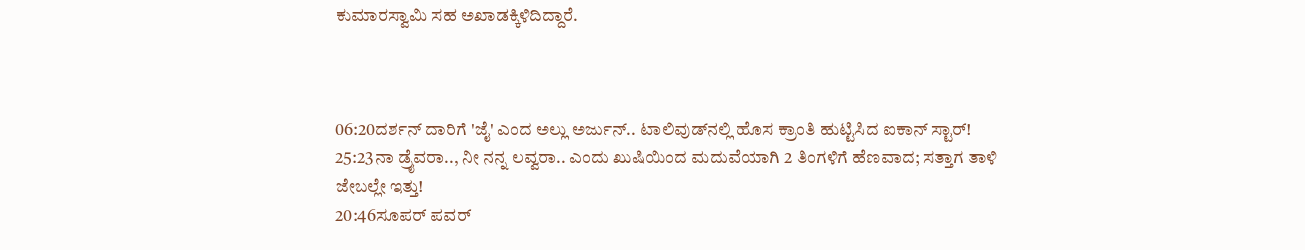ಕುಮಾರಸ್ವಾಮಿ ಸಹ ಅಖಾಡಕ್ಕಿಳಿದಿದ್ದಾರೆ.



06:20ದರ್ಶನ್‌ ದಾರಿಗೆ 'ಜೈ' ಎಂದ ಅಲ್ಲು ಅರ್ಜುನ್.. ಟಾಲಿವುಡ್‌ನಲ್ಲಿ ಹೊಸ ಕ್ರಾಂತಿ ಹುಟ್ಟಿಸಿದ ಐಕಾನ್ ಸ್ಟಾರ್!
25:23ನಾ ಡ್ರೈವರಾ.., ನೀ ನನ್ನ ಲವ್ವರಾ.. ಎಂದು ಖುಷಿಯಿಂದ ಮದುವೆಯಾಗಿ 2 ತಿಂಗಳಿಗೆ ಹೆಣವಾದ; ಸತ್ತಾಗ ತಾಳಿ ಜೇಬಲ್ಲೇ ಇತ್ತು!
20:46ಸೂಪರ್ ಪವರ್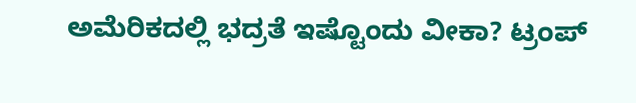ಅಮೆರಿಕದಲ್ಲಿ ಭದ್ರತೆ ಇಷ್ಟೊಂದು ವೀಕಾ? ಟ್ರಂಪ್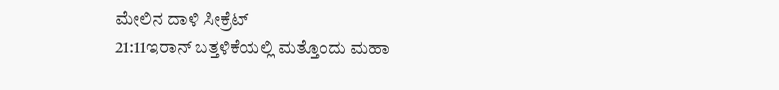ಮೇಲಿನ ದಾಳಿ ಸೀಕ್ರೆಟ್
21:11ಇರಾನ್ ಬತ್ತಳಿಕೆಯಲ್ಲಿ ಮತ್ತೊಂದು ಮಹಾ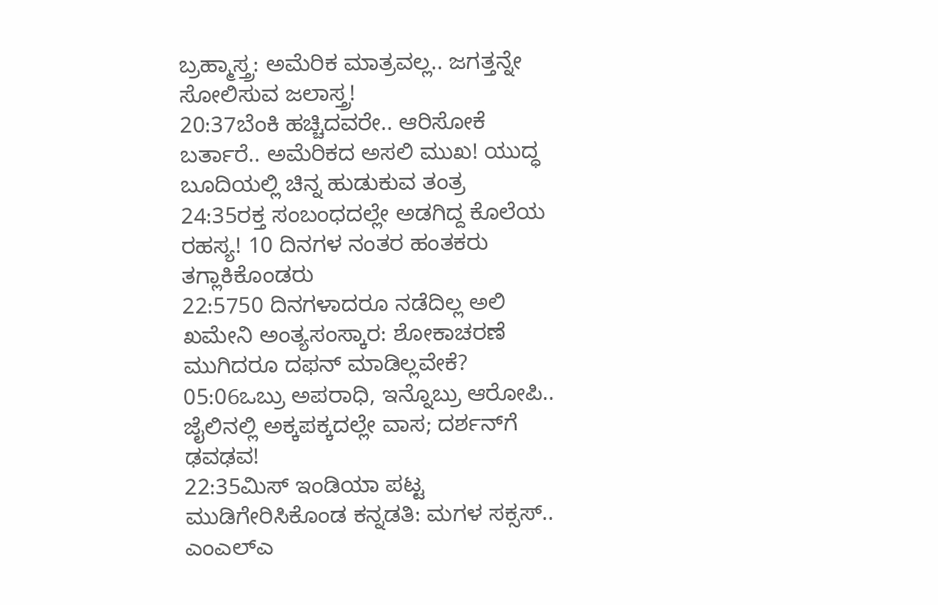ಬ್ರಹ್ಮಾಸ್ತ್ರ: ಅಮೆರಿಕ‌ ಮಾತ್ರವಲ್ಲ.. ಜಗತ್ತನ್ನೇ ಸೋಲಿಸುವ ಜಲಾಸ್ತ್ರ!
20:37ಬೆಂಕಿ ಹಚ್ಚಿದವರೇ.. ಆರಿಸೋಕೆ ಬರ್ತಾರೆ.. ಅಮೆರಿಕದ ಅಸಲಿ ಮುಖ! ಯುದ್ಧ ಬೂದಿಯಲ್ಲಿ ಚಿನ್ನ ಹುಡುಕುವ ತಂತ್ರ
24:35ರಕ್ತ ಸಂಬಂಧದಲ್ಲೇ ಅಡಗಿದ್ದ ಕೊಲೆಯ ರಹಸ್ಯ! 10 ದಿನಗಳ ನಂತರ ಹಂತಕರು ತಗ್ಲಾಕಿಕೊಂಡರು
22:5750 ದಿನಗಳಾದರೂ ನಡೆದಿಲ್ಲ ಅಲಿ ಖಮೇನಿ ಅಂತ್ಯಸಂಸ್ಕಾರ: ಶೋಕಾಚರಣೆ ಮುಗಿದರೂ ದಫನ್ ಮಾಡಿಲ್ಲ‌ವೇಕೆ?
05:06ಒಬ್ರು ಅಪರಾಧಿ, ಇನ್ನೊಬ್ರು ಆರೋಪಿ.. ಜೈಲಿನಲ್ಲಿ ಅಕ್ಕಪಕ್ಕದಲ್ಲೇ ವಾಸ; ದರ್ಶನ್‌ಗೆ ಢವಢವ!
22:35ಮಿಸ್ ಇಂಡಿಯಾ ಪಟ್ಟ ಮುಡಿಗೇರಿಸಿಕೊಂಡ ಕನ್ನಡತಿ: ಮಗಳ ಸಕ್ಸಸ್.. ಎಂಎಲ್ಎ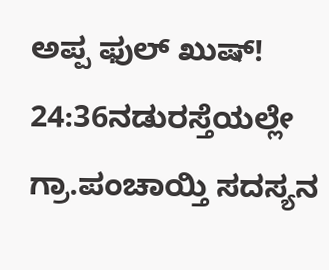ಅಪ್ಪ ಫುಲ್ ಖುಷ್!
24:36ನಡುರಸ್ತೆಯಲ್ಲೇ ಗ್ರಾ.ಪಂಚಾಯ್ತಿ ಸದಸ್ಯನ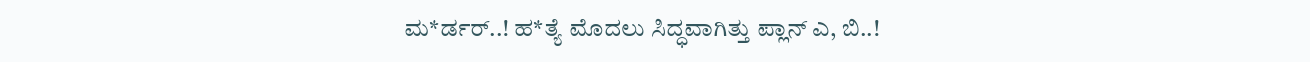ಮ*ರ್ಡರ್..! ಹ*ತ್ಯೆ ಮೊದಲು ಸಿದ್ಧವಾಗಿತ್ತು ಪ್ಲಾನ್‌ ಎ, ಬಿ..!